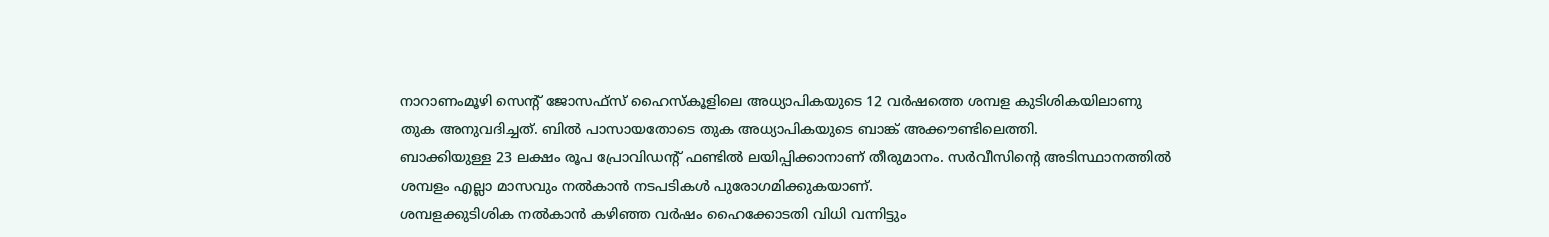നാറാണംമൂഴി സെന്റ് ജോസഫ്സ് ഹൈസ്കൂളിലെ അധ്യാപികയുടെ 12 വർഷത്തെ ശമ്പള കുടിശികയിലാണു തുക അനുവദിച്ചത്. ബിൽ പാസായതോടെ തുക അധ്യാപികയുടെ ബാങ്ക് അക്കൗണ്ടിലെത്തി.
ബാക്കിയുള്ള 23 ലക്ഷം രൂപ പ്രോവിഡന്റ് ഫണ്ടിൽ ലയിപ്പിക്കാനാണ് തീരുമാനം. സർവീസിന്റെ അടിസ്ഥാനത്തിൽ ശമ്പളം എല്ലാ മാസവും നൽകാൻ നടപടികൾ പുരോഗമിക്കുകയാണ്.
ശമ്പളക്കുടിശിക നൽകാൻ കഴിഞ്ഞ വർഷം ഹൈക്കോടതി വിധി വന്നിട്ടും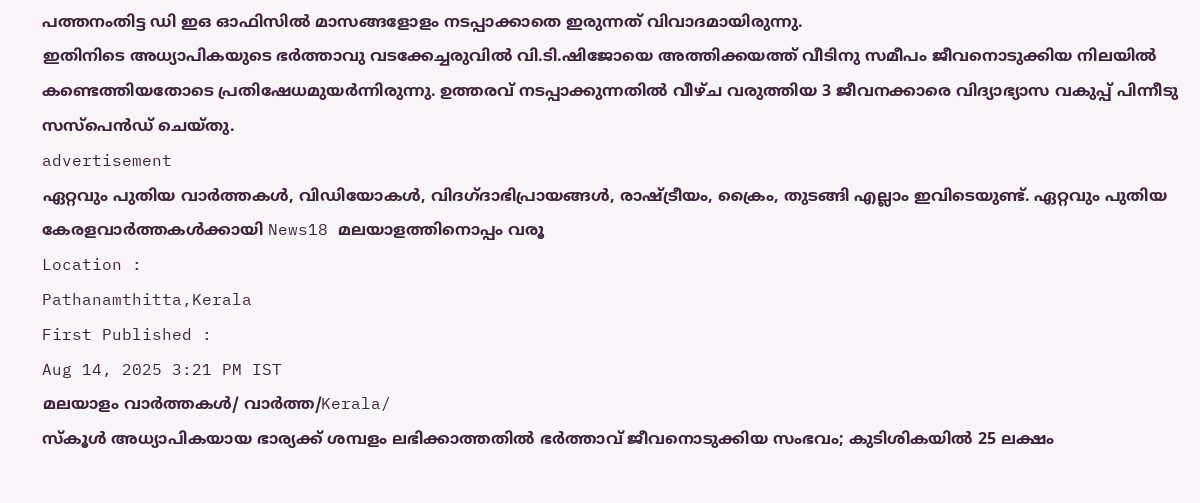പത്തനംതിട്ട ഡി ഇഒ ഓഫിസിൽ മാസങ്ങളോളം നടപ്പാക്കാതെ ഇരുന്നത് വിവാദമായിരുന്നു.
ഇതിനിടെ അധ്യാപികയുടെ ഭർത്താവു വടക്കേച്ചരുവിൽ വി.ടി.ഷിജോയെ അത്തിക്കയത്ത് വീടിനു സമീപം ജീവനൊടുക്കിയ നിലയിൽ കണ്ടെത്തിയതോടെ പ്രതിഷേധമുയർന്നിരുന്നു. ഉത്തരവ് നടപ്പാക്കുന്നതിൽ വീഴ്ച വരുത്തിയ 3 ജീവനക്കാരെ വിദ്യാഭ്യാസ വകുപ്പ് പിന്നീടു സസ്പെൻഡ് ചെയ്തു.
advertisement
ഏറ്റവും പുതിയ വാർത്തകൾ, വിഡിയോകൾ, വിദഗ്ദാഭിപ്രായങ്ങൾ, രാഷ്ട്രീയം, ക്രൈം, തുടങ്ങി എല്ലാം ഇവിടെയുണ്ട്. ഏറ്റവും പുതിയ കേരളവാർത്തകൾക്കായി News18 മലയാളത്തിനൊപ്പം വരൂ
Location :
Pathanamthitta,Kerala
First Published :
Aug 14, 2025 3:21 PM IST
മലയാളം വാർത്തകൾ/ വാർത്ത/Kerala/
സ്കൂൾ അധ്യാപികയായ ഭാര്യക്ക് ശമ്പളം ലഭിക്കാത്തതിൽ ഭർത്താവ് ജീവനൊടുക്കിയ സംഭവം; കുടിശികയിൽ 25 ലക്ഷം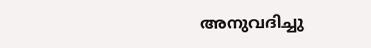അനുവദിച്ചു